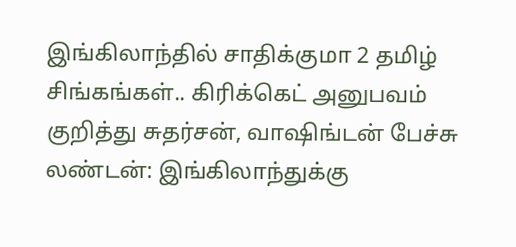இங்கிலாந்தில் சாதிக்குமா 2 தமிழ் சிங்கங்கள்.. கிரிக்கெட் அனுபவம் குறித்து சுதர்சன், வாஷிங்டன் பேச்சு
லண்டன்: இங்கிலாந்துக்கு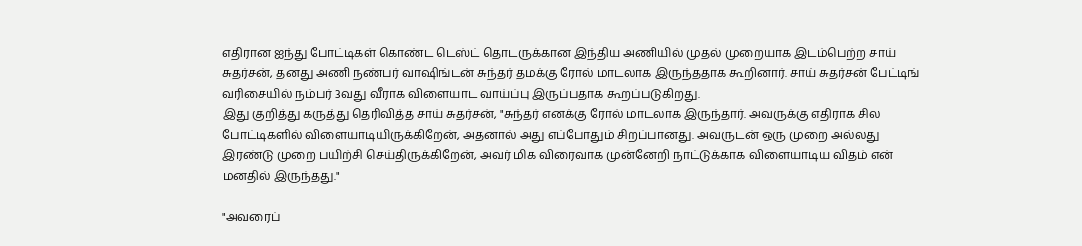எதிரான ஐந்து போட்டிகள் கொண்ட டெஸ்ட் தொடருக்கான இந்திய அணியில் முதல் முறையாக இடம்பெற்ற சாய் சுதர்சன், தனது அணி நண்பர் வாஷிங்டன் சுந்தர் தமக்கு ரோல் மாடலாக இருந்ததாக கூறினார். சாய் சுதர்சன் பேட்டிங் வரிசையில் நம்பர் 3வது வீராக விளையாட வாய்ப்பு இருப்பதாக கூறப்படுகிறது.
இது குறித்து கருத்து தெரிவித்த சாய் சுதர்சன், "சுந்தர் எனக்கு ரோல் மாடலாக இருந்தார். அவருக்கு எதிராக சில போட்டிகளில் விளையாடியிருக்கிறேன், அதனால் அது எப்போதும் சிறப்பானது. அவருடன் ஒரு முறை அல்லது இரண்டு முறை பயிற்சி செய்திருக்கிறேன், அவர் மிக விரைவாக முன்னேறி நாட்டுக்காக விளையாடிய விதம் என் மனதில் இருந்தது."

"அவரைப்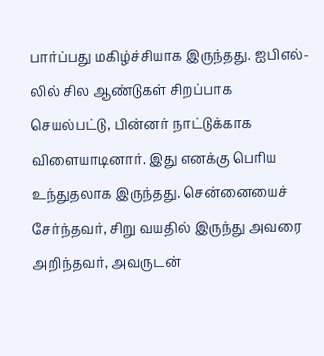பார்ப்பது மகிழ்ச்சியாக இருந்தது. ஐபிஎல்-லில் சில ஆண்டுகள் சிறப்பாக செயல்பட்டு, பின்னர் நாட்டுக்காக விளையாடினார். இது எனக்கு பெரிய உந்துதலாக இருந்தது. சென்னையைச் சேர்ந்தவர், சிறு வயதில் இருந்து அவரை அறிந்தவர், அவருடன்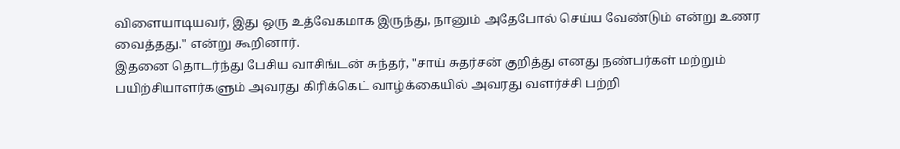விளையாடியவர், இது ஒரு உத்வேகமாக இருந்து, நானும் அதேபோல் செய்ய வேண்டும் என்று உணர வைத்தது." என்று கூறினார்.
இதனை தொடர்ந்து பேசிய வாசிங்டன் சுந்தர், "சாய் சுதர்சன் குறித்து எனது நண்பர்கள் மற்றும் பயிற்சியாளர்களும் அவரது கிரிக்கெட் வாழ்க்கையில் அவரது வளர்ச்சி பற்றி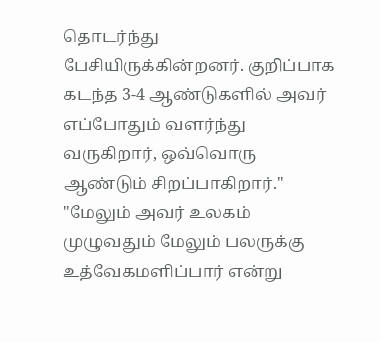தொடர்ந்து பேசியிருக்கின்றனர். குறிப்பாக கடந்த 3-4 ஆண்டுகளில் அவர் எப்போதும் வளர்ந்து வருகிறார், ஒவ்வொரு ஆண்டும் சிறப்பாகிறார்."
"மேலும் அவர் உலகம் முழுவதும் மேலும் பலருக்கு உத்வேகமளிப்பார் என்று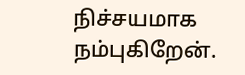நிச்சயமாக நம்புகிறேன்.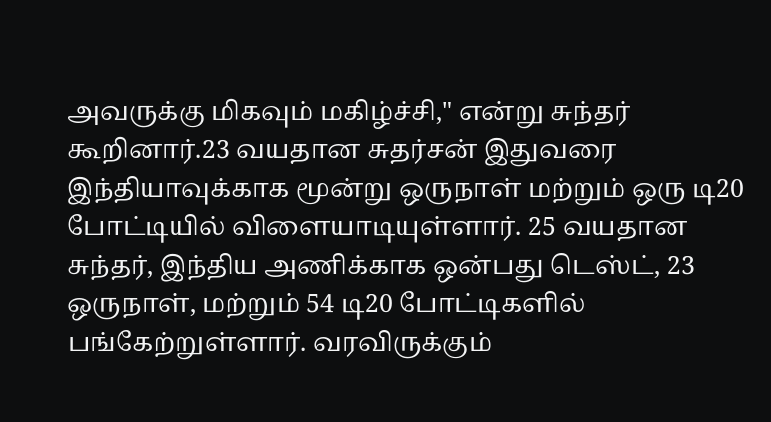அவருக்கு மிகவும் மகிழ்ச்சி," என்று சுந்தர் கூறினார்.23 வயதான சுதர்சன் இதுவரை இந்தியாவுக்காக மூன்று ஒருநாள் மற்றும் ஒரு டி20 போட்டியில் விளையாடியுள்ளார். 25 வயதான சுந்தர், இந்திய அணிக்காக ஒன்பது டெஸ்ட், 23 ஒருநாள், மற்றும் 54 டி20 போட்டிகளில் பங்கேற்றுள்ளார். வரவிருக்கும்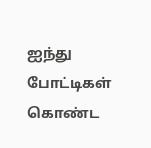ஐந்து போட்டிகள் கொண்ட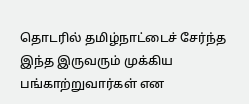தொடரில் தமிழ்நாட்டைச் சேர்ந்த இந்த இருவரும் முக்கிய பங்காற்றுவார்கள் என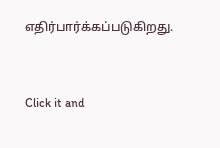எதிர்பார்க்கப்படுகிறது.


Click it and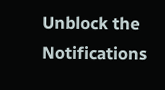Unblock the Notifications